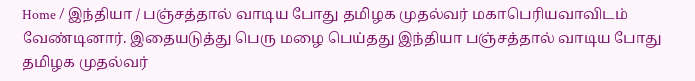Home / இந்தியா / பஞ்சத்தால் வாடிய போது தமிழக முதல்வர் மகாபெரியவாவிடம் வேண்டினார். இதையடுத்து பெரு மழை பெய்தது இந்தியா பஞ்சத்தால் வாடிய போது தமிழக முதல்வர்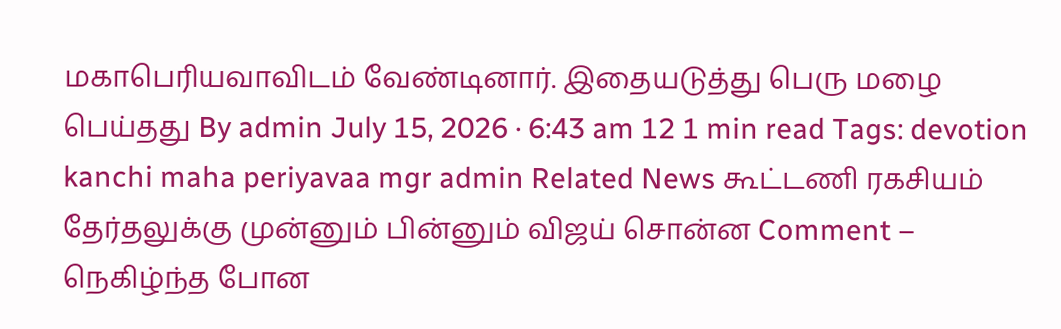மகாபெரியவாவிடம் வேண்டினார். இதையடுத்து பெரு மழை பெய்தது By admin July 15, 2026 · 6:43 am 12 1 min read Tags: devotion kanchi maha periyavaa mgr admin Related News கூட்டணி ரகசியம் தேர்தலுக்கு முன்னும் பின்னும் விஜய் சொன்ன Comment – நெகிழ்ந்த போன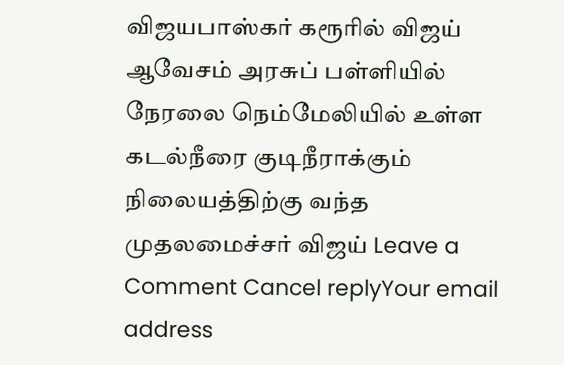விஜயபாஸ்கர் கரூரில் விஜய் ஆவேசம் அரசுப் பள்ளியில் நேரலை நெம்மேலியில் உள்ள கடல்நீரை குடிநீராக்கும் நிலையத்திற்கு வந்த முதலமைச்சர் விஜய் Leave a Comment Cancel replyYour email address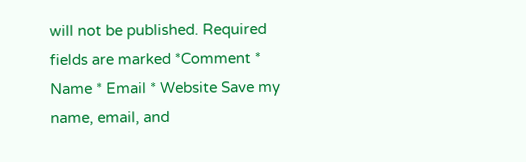will not be published. Required fields are marked *Comment * Name * Email * Website Save my name, email, and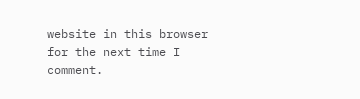website in this browser for the next time I comment.